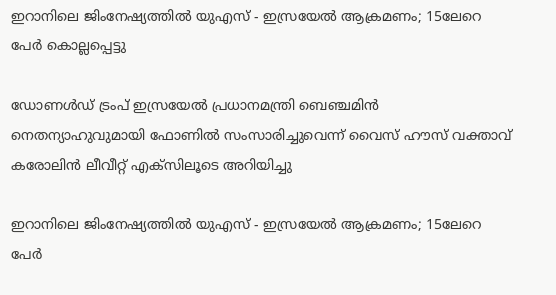ഇറാനിലെ ജിംനേഷ്യത്തിൽ യുഎസ് - ഇസ്രയേൽ ആക്രമണം; 15ലേറെ പേർ കൊല്ലപ്പെട്ടു

ഡോണൾഡ് ട്രംപ് ഇസ്രയേൽ പ്രധാനമന്ത്രി ബെഞ്ചമിൻ നെതന്യാഹുവുമായി ഫോണിൽ സംസാരിച്ചുവെന്ന് വൈസ് ഹൗസ് വക്താവ് കരോലിൻ ലീവീറ്റ് എക്‌സിലൂടെ അറിയിച്ചു

ഇറാനിലെ ജിംനേഷ്യത്തിൽ യുഎസ് - ഇസ്രയേൽ ആക്രമണം; 15ലേറെ പേർ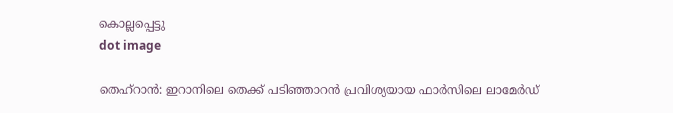കൊല്ലപ്പെട്ടു
dot image

തെഹ്‌റാൻ: ഇറാനിലെ തെക്ക് പടിഞ്ഞാറൻ പ്രവിശ്യയായ ഫാർസിലെ ലാമേർഡ്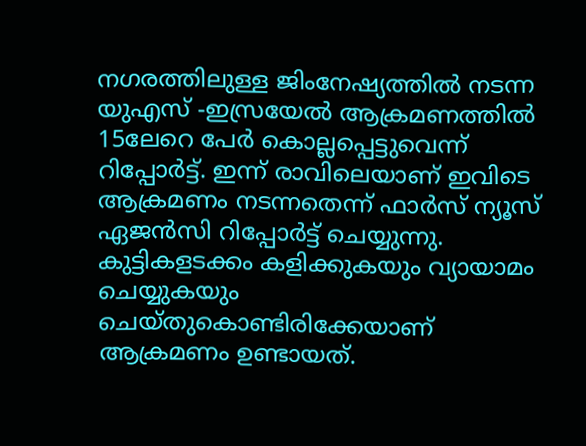നഗരത്തിലുള്ള ജിംനേഷ്യത്തിൽ നടന്ന യുഎസ് -ഇസ്രയേൽ ആക്രമണത്തിൽ 15ലേറെ പേർ കൊല്ലപ്പെട്ടുവെന്ന് റിപ്പോർട്ട്. ഇന്ന് രാവിലെയാണ് ഇവിടെ ആക്രമണം നടന്നതെന്ന് ഫാർസ് ന്യൂസ് ഏജൻസി റിപ്പോർട്ട് ചെയ്യുന്നു. കുട്ടികളടക്കം കളിക്കുകയും വ്യായാമം ചെയ്യുകയും ചെയ്തുകൊണ്ടിരിക്കേയാണ് ആക്രമണം ഉണ്ടായത്.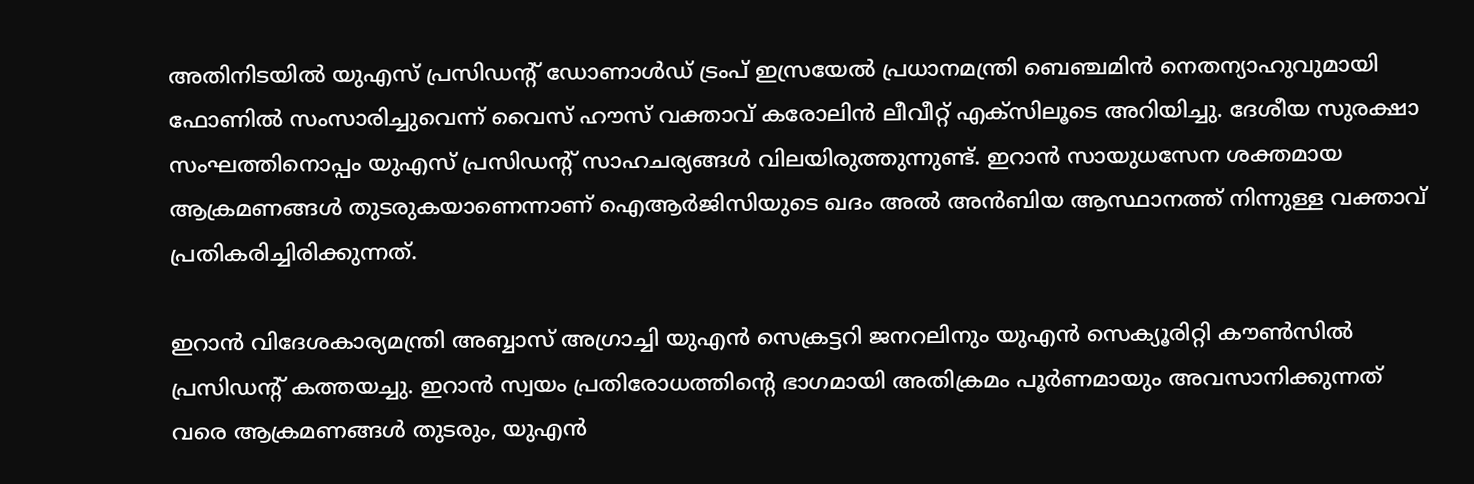അതിനിടയിൽ യുഎസ് പ്രസിഡന്റ് ഡോണാൾഡ് ട്രംപ് ഇസ്രയേൽ പ്രധാനമന്ത്രി ബെഞ്ചമിൻ നെതന്യാഹുവുമായി ഫോണിൽ സംസാരിച്ചുവെന്ന് വൈസ് ഹൗസ് വക്താവ് കരോലിൻ ലീവീറ്റ് എക്‌സിലൂടെ അറിയിച്ചു. ദേശീയ സുരക്ഷാ സംഘത്തിനൊപ്പം യുഎസ് പ്രസിഡന്റ് സാഹചര്യങ്ങൾ വിലയിരുത്തുന്നുണ്ട്. ഇറാൻ സായുധസേന ശക്തമായ ആക്രമണങ്ങൾ തുടരുകയാണെന്നാണ് ഐആർജിസിയുടെ ഖദം അൽ അൻബിയ ആസ്ഥാനത്ത് നിന്നുള്ള വക്താവ് പ്രതികരിച്ചിരിക്കുന്നത്.

ഇറാൻ വിദേശകാര്യമന്ത്രി അബ്ബാസ് അഗ്രാച്ചി യുഎൻ സെക്രട്ടറി ജനറലിനും യുഎൻ സെക്യൂരിറ്റി കൗൺസിൽ പ്രസിഡന്റ് കത്തയച്ചു. ഇറാൻ സ്വയം പ്രതിരോധത്തിന്റെ ഭാഗമായി അതിക്രമം പൂർണമായും അവസാനിക്കുന്നത് വരെ ആക്രമണങ്ങൾ തുടരും, യുഎൻ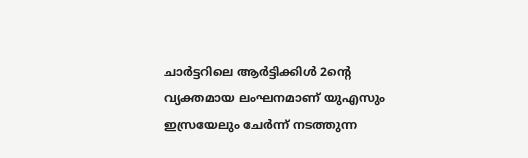ചാർട്ടറിലെ ആർട്ടിക്കിൾ 2ന്റെ വ്യക്തമായ ലംഘനമാണ് യുഎസും ഇസ്രയേലും ചേർന്ന് നടത്തുന്ന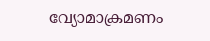വ്യോമാക്രമണം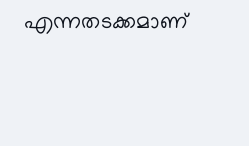എന്നതടക്കമാണ്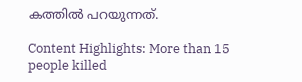കത്തിൽ പറയുന്നത്.

Content Highlights: More than 15 people killed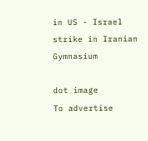in US - Israel strike in Iranian Gymnasium

dot image
To advertise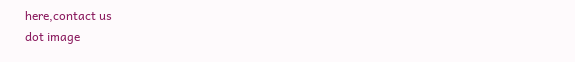here,contact us
dot image